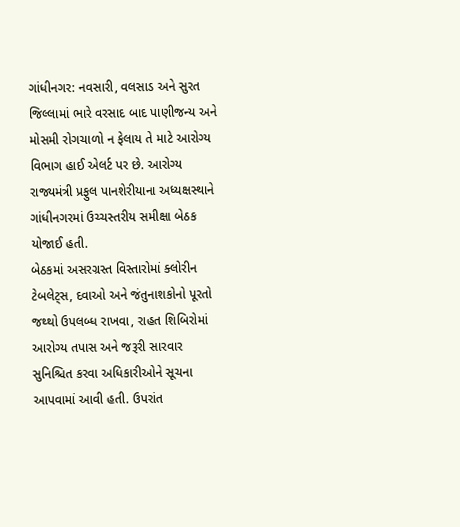ગાંધીનગર: નવસારી, વલસાડ અને સુરત જિલ્લામાં ભારે વરસાદ બાદ પાણીજન્ય અને મોસમી રોગચાળો ન ફેલાય તે માટે આરોગ્ય વિભાગ હાઈ એલર્ટ પર છે. આરોગ્ય રાજ્યમંત્રી પ્રફુલ પાનશેરીયાના અધ્યક્ષસ્થાને ગાંધીનગરમાં ઉચ્ચસ્તરીય સમીક્ષા બેઠક યોજાઈ હતી.
બેઠકમાં અસરગ્રસ્ત વિસ્તારોમાં ક્લોરીન ટેબલેટ્સ, દવાઓ અને જંતુનાશકોનો પૂરતો જથ્થો ઉપલબ્ધ રાખવા, રાહત શિબિરોમાં આરોગ્ય તપાસ અને જરૂરી સારવાર સુનિશ્ચિત કરવા અધિકારીઓને સૂચના આપવામાં આવી હતી. ઉપરાંત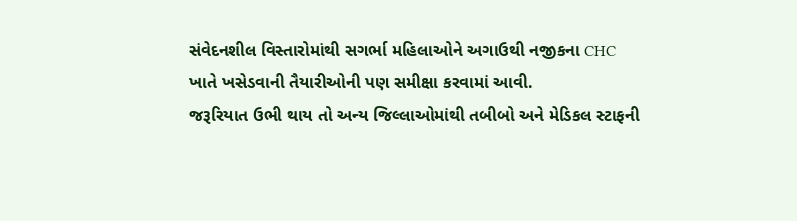સંવેદનશીલ વિસ્તારોમાંથી સગર્ભા મહિલાઓને અગાઉથી નજીકના CHC ખાતે ખસેડવાની તૈયારીઓની પણ સમીક્ષા કરવામાં આવી.
જરૂરિયાત ઉભી થાય તો અન્ય જિલ્લાઓમાંથી તબીબો અને મેડિકલ સ્ટાફની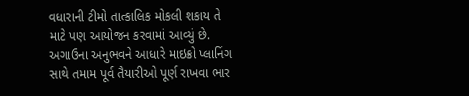વધારાની ટીમો તાત્કાલિક મોકલી શકાય તે માટે પણ આયોજન કરવામાં આવ્યું છે. અગાઉના અનુભવને આધારે માઇક્રો પ્લાનિંગ સાથે તમામ પૂર્વ તૈયારીઓ પૂર્ણ રાખવા ભાર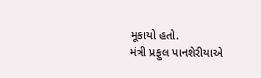મૂકાયો હતો.
મંત્રી પ્રફુલ પાનશેરીયાએ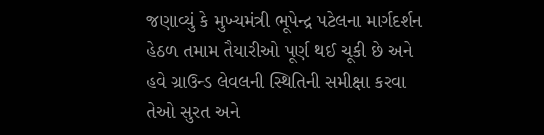જણાવ્યું કે મુખ્યમંત્રી ભૂપેન્દ્ર પટેલના માર્ગદર્શન હેઠળ તમામ તૈયારીઓ પૂર્ણ થઈ ચૂકી છે અને હવે ગ્રાઉન્ડ લેવલની સ્થિતિની સમીક્ષા કરવા તેઓ સુરત અને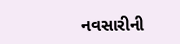નવસારીની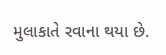મુલાકાતે રવાના થયા છે.